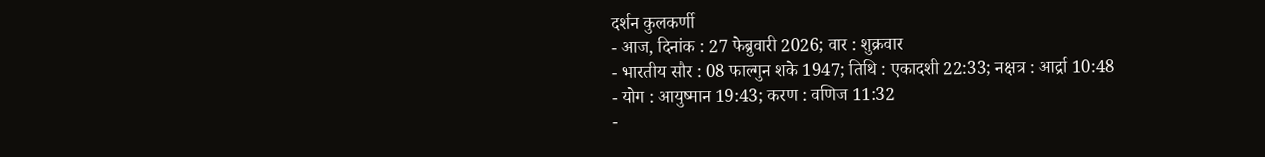दर्शन कुलकर्णी
- आज, दिनांक : 27 फेब्रुवारी 2026; वार : शुक्रवार
- भारतीय सौर : 08 फाल्गुन शके 1947; तिथि : एकादशी 22:33; नक्षत्र : आर्द्रा 10:48
- योग : आयुष्मान 19:43; करण : वणिज 11:32
-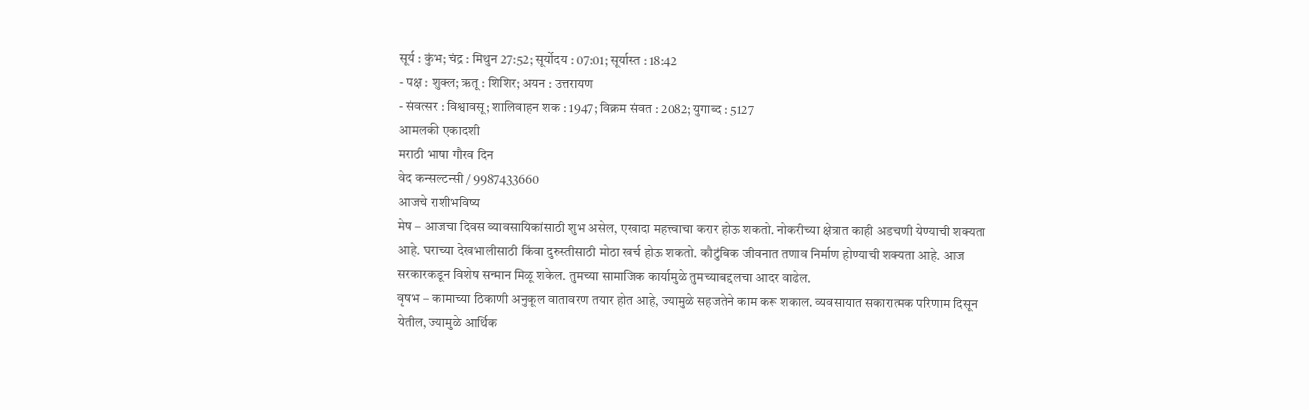सूर्य : कुंभ; चंद्र : मिथुन 27:52; सूर्योदय : 07:01; सूर्यास्त : 18:42
- पक्ष : शुक्ल; ऋतू : शिशिर; अयन : उत्तरायण
- संवत्सर : विश्वावसू; शालिवाहन शक : 1947; विक्रम संवत : 2082; युगाब्द : 5127
आमलकी एकादशी
मराठी भाषा गौरव दिन
वेद कन्सल्टन्सी / 9987433660
आजचे राशीभविष्य
मेष – आजचा दिवस व्यावसायिकांसाठी शुभ असेल, एखादा महत्त्वाचा करार होऊ शकतो. नोकरीच्या क्षेत्रात काही अडचणी येण्याची शक्यता आहे. घराच्या देखभालीसाठी किंवा दुरुस्तीसाठी मोठा खर्च होऊ शकतो. कौटुंबिक जीवनात तणाव निर्माण होण्याची शक्यता आहे. आज सरकारकडून विशेष सन्मान मिळू शकेल. तुमच्या सामाजिक कार्यामुळे तुमच्याबद्दलचा आदर वाढेल.
वृषभ – कामाच्या ठिकाणी अनुकूल वातावरण तयार होत आहे, ज्यामुळे सहजतेने काम करू शकाल. व्यवसायात सकारात्मक परिणाम दिसून येतील, ज्यामुळे आर्थिक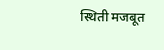स्थिती मजबूत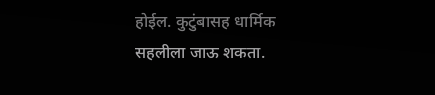होईल. कुटुंबासह धार्मिक सहलीला जाऊ शकता.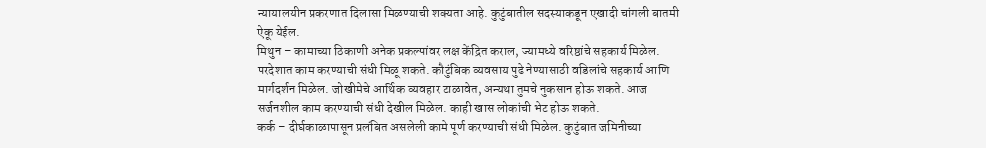न्यायालयीन प्रकरणात दिलासा मिळण्याची शक्यता आहे. कुटुंबातील सदस्याकडून एखादी चांगली बातमी ऐकू येईल.
मिथुन – कामाच्या ठिकाणी अनेक प्रकल्पांवर लक्ष केंद्रित कराल, ज्यामध्ये वरिष्ठांचे सहकार्य मिळेल. परदेशात काम करण्याची संधी मिळू शकते. कौटुंबिक व्यवसाय पुढे नेण्यासाठी वडिलांचे सहकार्य आणि मार्गदर्शन मिळेल. जोखीमेचे आर्थिक व्यवहार टाळावेत, अन्यथा तुमचे नुकसान होऊ शकते. आज सर्जनशील काम करण्याची संधी देखील मिळेल. काही खास लोकांची भेट होऊ शकते.
कर्क – दीर्घकाळापासून प्रलंबित असलेली कामे पूर्ण करण्याची संधी मिळेल. कुटुंबात जमिनीच्या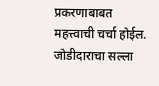प्रकरणाबाबत महत्त्वाची चर्चा होईल. जोडीदाराचा सल्ला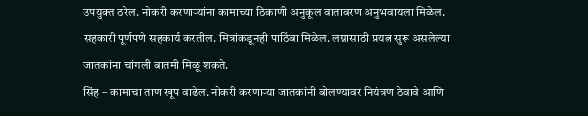उपयुक्त ठरेल. नोकरी करणाऱ्यांना कामाच्या ठिकाणी अनुकूल वातावरण अनुभवायला मिळेल. सहकारी पूर्णपणे सहकार्य करतील. मित्रांकडूनही पाठिंबा मिळेल. लग्नासाठी प्रयत्न सुरू असलेल्या जातकांना चांगली बातमी मिळू शकते.
सिंह – कामाचा ताण खूप वाढेल. नोकरी करणाऱ्या जातकांनी बोलण्यावर नियंत्रण ठेवावे आणि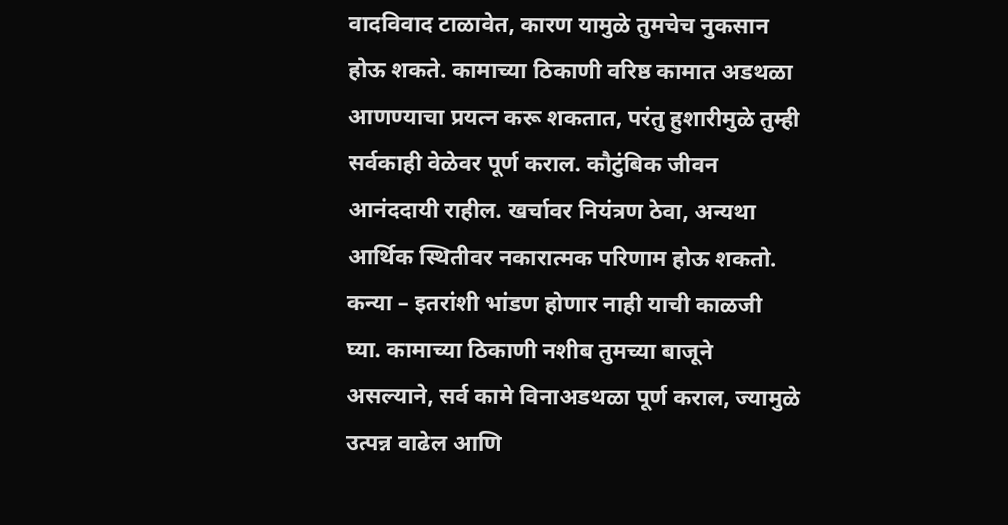वादविवाद टाळावेत, कारण यामुळे तुमचेच नुकसान होऊ शकते. कामाच्या ठिकाणी वरिष्ठ कामात अडथळा आणण्याचा प्रयत्न करू शकतात, परंतु हुशारीमुळे तुम्ही सर्वकाही वेळेवर पूर्ण कराल. कौटुंबिक जीवन आनंददायी राहील. खर्चावर नियंत्रण ठेवा, अन्यथा आर्थिक स्थितीवर नकारात्मक परिणाम होऊ शकतो.
कन्या – इतरांशी भांडण होणार नाही याची काळजी घ्या. कामाच्या ठिकाणी नशीब तुमच्या बाजूने असल्याने, सर्व कामे विनाअडथळा पूर्ण कराल, ज्यामुळे उत्पन्न वाढेल आणि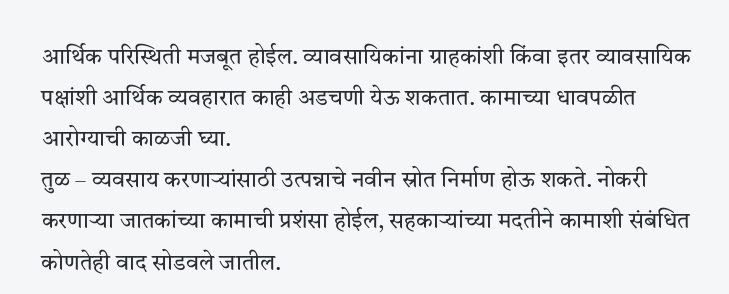आर्थिक परिस्थिती मजबूत होईल. व्यावसायिकांना ग्राहकांशी किंवा इतर व्यावसायिक पक्षांशी आर्थिक व्यवहारात काही अडचणी येऊ शकतात. कामाच्या धावपळीत आरोग्याची काळजी घ्या.
तुळ – व्यवसाय करणाऱ्यांसाठी उत्पन्नाचे नवीन स्रोत निर्माण होऊ शकते. नोकरी करणाऱ्या जातकांच्या कामाची प्रशंसा होईल, सहकाऱ्यांच्या मदतीने कामाशी संबंधित कोणतेही वाद सोडवले जातील.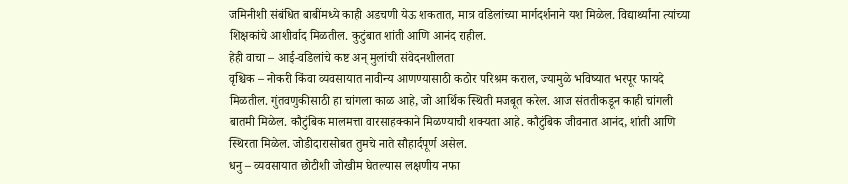जमिनीशी संबंधित बाबींमध्ये काही अडचणी येऊ शकतात, मात्र वडिलांच्या मार्गदर्शनाने यश मिळेल. विद्यार्थ्यांना त्यांच्या शिक्षकांचे आशीर्वाद मिळतील. कुटुंबात शांती आणि आनंद राहील.
हेही वाचा – आई-वडिलांचे कष्ट अन् मुलांची संवेदनशीलता
वृश्चिक – नोकरी किंवा व्यवसायात नावीन्य आणण्यासाठी कठोर परिश्रम कराल, ज्यामुळे भविष्यात भरपूर फायदे मिळतील. गुंतवणुकीसाठी हा चांगला काळ आहे, जो आर्थिक स्थिती मजबूत करेल. आज संततीकडून काही चांगली बातमी मिळेल. कौटुंबिक मालमत्ता वारसाहक्काने मिळण्याची शक्यता आहे. कौटुंबिक जीवनात आनंद, शांती आणि स्थिरता मिळेल. जोडीदारासोबत तुमचे नाते सौहार्दपूर्ण असेल.
धनु – व्यवसायात छोटीशी जोखीम घेतल्यास लक्षणीय नफा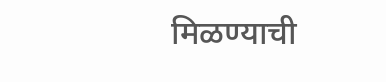मिळण्याची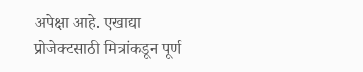अपेक्षा आहे. एखाद्या प्रोजेक्टसाठी मित्रांकडून पूर्ण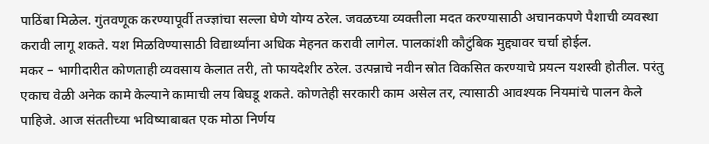पाठिंबा मिळेल. गुंतवणूक करण्यापूर्वी तज्ज्ञांचा सल्ला घेणे योग्य ठरेल. जवळच्या व्यक्तीला मदत करण्यासाठी अचानकपणे पैशाची व्यवस्था करावी लागू शकते. यश मिळविण्यासाठी विद्यार्थ्यांना अधिक मेहनत करावी लागेल. पालकांशी कौटुंबिक मुद्द्यावर चर्चा होईल.
मकर – भागीदारीत कोणताही व्यवसाय केलात तरी, तो फायदेशीर ठरेल. उत्पन्नाचे नवीन स्रोत विकसित करण्याचे प्रयत्न यशस्वी होतील. परंतु एकाच वेळी अनेक कामे केल्याने कामाची लय बिघडू शकते. कोणतेही सरकारी काम असेल तर, त्यासाठी आवश्यक नियमांचे पालन केले पाहिजे. आज संततीच्या भविष्याबाबत एक मोठा निर्णय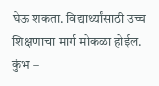घेऊ शकता. विद्यार्थ्यांसाठी उच्च शिक्षणाचा मार्ग मोकळा होईल.
कुंभ –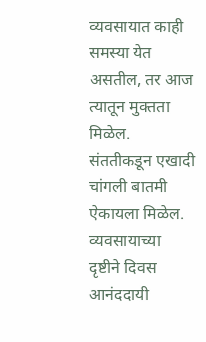व्यवसायात काही समस्या येत असतील, तर आज त्यातून मुक्तता मिळेल. संततीकडून एखादी चांगली बातमी ऐकायला मिळेल. व्यवसायाच्या दृष्टीने दिवस आनंददायी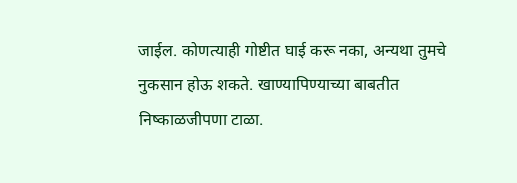जाईल. कोणत्याही गोष्टीत घाई करू नका, अन्यथा तुमचे नुकसान होऊ शकते. खाण्यापिण्याच्या बाबतीत निष्काळजीपणा टाळा.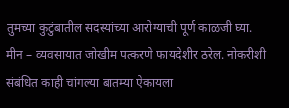तुमच्या कुटुंबातील सदस्यांच्या आरोग्याची पूर्ण काळजी घ्या.
मीन – व्यवसायात जोखीम पत्करणे फायदेशीर ठरेल. नोकरीशी संबंधित काही चांगल्या बातम्या ऐकायला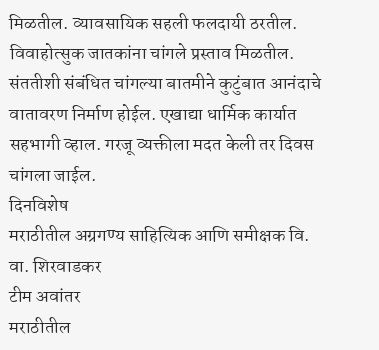मिळतील. व्यावसायिक सहली फलदायी ठरतील. विवाहोत्सुक जातकांना चांगले प्रस्ताव मिळतील. संततीशी संबंधित चांगल्या बातमीने कुटुंबात आनंदाचे वातावरण निर्माण होईल. एखाद्या धार्मिक कार्यात सहभागी व्हाल. गरजू व्यक्तीला मदत केली तर दिवस चांगला जाईल.
दिनविशेष
मराठीतील अग्रगण्य साहित्यिक आणि समीक्षक वि. वा. शिरवाडकर
टीम अवांतर
मराठीतील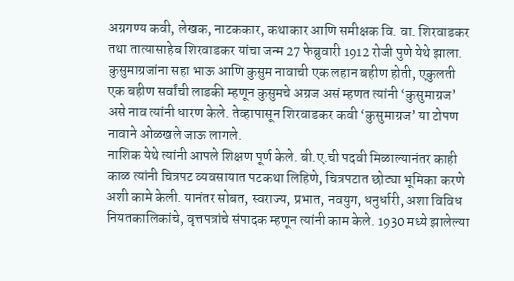अग्रगण्य कवी, लेखक, नाटककार, कथाकार आणि समीक्षक वि. वा. शिरवाडकर तथा तात्यासाहेब शिरवाडकर यांचा जन्म 27 फेब्रुवारी 1912 रोजी पुणे येथे झाला. कुसुमाग्रजांना सहा भाऊ आणि कुसुम नावाची एक लहान बहीण होती, एकुलती एक बहीण सर्वांची लाडकी म्हणून कुसुमचे अग्रज असं म्हणत त्यांनी ‘कुसुमाग्रज’ असे नाव त्यांनी धारण केले. तेव्हापासून शिरवाडकर कवी ‘कुसुमाग्रज’ या टोपण नावाने ओळखले जाऊ लागले.
नाशिक येथे त्यांनी आपले शिक्षण पूर्ण केले. बी.ए.ची पदवी मिळाल्यानंतर काही काळ त्यांनी चित्रपट व्यवसायात पटकथा लिहिणे, चित्रपटात छोट्या भूमिका करणे अशी कामे केली. यानंतर सोबत, स्वराज्य, प्रभात, नवयुग, धनुर्धारी, अशा विविध नियतकालिकांचे, वृत्तपत्रांचे संपादक म्हणून त्यांनी काम केले. 1930 मध्ये झालेल्या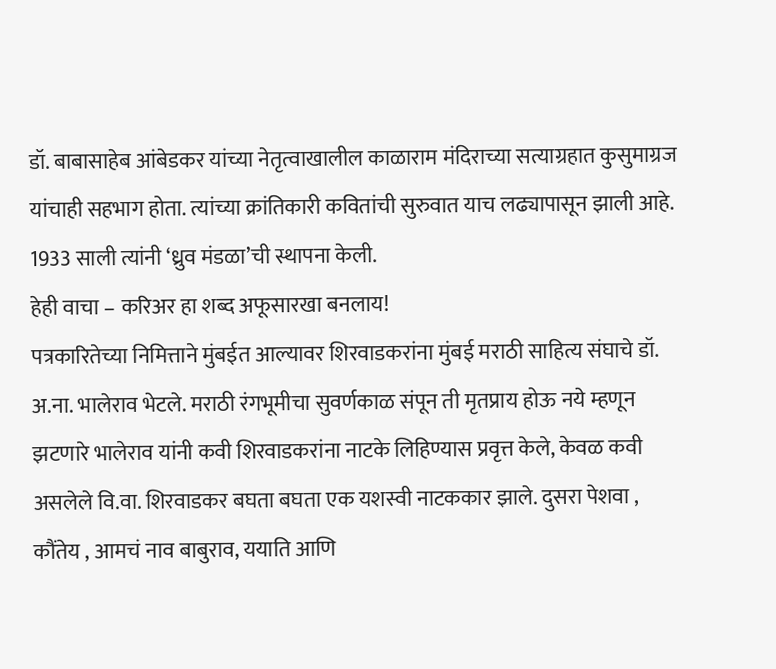डॉ. बाबासाहेब आंबेडकर यांच्या नेतृत्वाखालील काळाराम मंदिराच्या सत्याग्रहात कुसुमाग्रज यांचाही सहभाग होता. त्यांच्या क्रांतिकारी कवितांची सुरुवात याच लढ्यापासून झाली आहे. 1933 साली त्यांनी ‘ध्रुव मंडळा’ची स्थापना केली.
हेही वाचा – करिअर हा शब्द अफूसारखा बनलाय!
पत्रकारितेच्या निमित्ताने मुंबईत आल्यावर शिरवाडकरांना मुंबई मराठी साहित्य संघाचे डॉ. अ.ना. भालेराव भेटले. मराठी रंगभूमीचा सुवर्णकाळ संपून ती मृतप्राय होऊ नये म्हणून झटणारे भालेराव यांनी कवी शिरवाडकरांना नाटके लिहिण्यास प्रवृत्त केले, केवळ कवी असलेले वि.वा. शिरवाडकर बघता बघता एक यशस्वी नाटककार झाले. दुसरा पेशवा , कौंतेय , आमचं नाव बाबुराव, ययाति आणि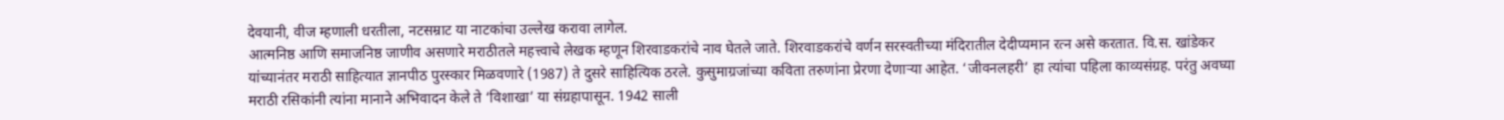देवयानी, वीज म्हणाली धरतीला, नटसम्राट या नाटकांचा उल्लेख करावा लागेल.
आत्मनिष्ठ आणि समाजनिष्ठ जाणीव असणारे मराठीतले महत्त्वाचे लेखक म्हणून शिरवाडकरांचे नाव घेतले जाते. शिरवाडकरांचे वर्णन सरस्वतीच्या मंदिरातील देदीप्यमान रत्न असे करतात. वि.स. खांडेकर यांच्यानंतर मराठी साहित्यात ज्ञानपीठ पुरस्कार मिळवणारे (1987) ते दुसरे साहित्यिक ठरले. कुसुमाग्रजांच्या कविता तरुणांना प्रेरणा देणाऱ्या आहेत. ‘जीवनलहरी’ हा त्यांचा पहिला काव्यसंग्रह. परंतु अवघ्या मराठी रसिकांनी त्यांना मानाने अभिवादन केले ते ‘विशाखा’ या संग्रहापासून. 1942 साली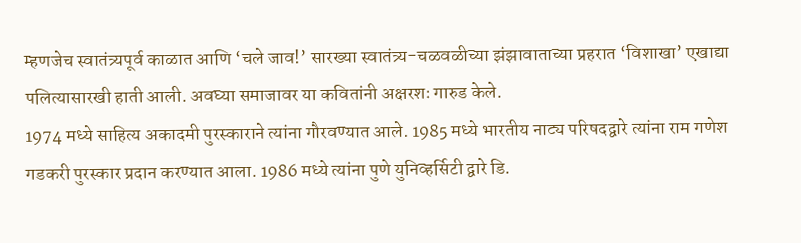म्हणजेच स्वातंत्र्यपूर्व काळात आणि ‘चले जाव!’ सारख्या स्वातंत्र्य-चळवळीच्या झंझावाताच्या प्रहरात ‘विशाखा’ एखाद्या पलित्यासारखी हाती आली. अवघ्या समाजावर या कवितांनी अक्षरशः गारुड केले.
1974 मध्ये साहित्य अकादमी पुरस्काराने त्यांना गौरवण्यात आले. 1985 मध्ये भारतीय नाट्य परिषदद्वारे त्यांना राम गणेश गडकरी पुरस्कार प्रदान करण्यात आला. 1986 मध्ये त्यांना पुणे युनिव्हर्सिटी द्वारे डि.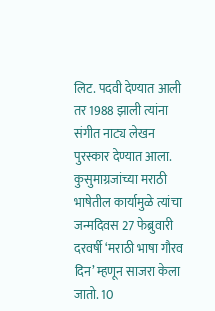लिट. पदवी देण्यात आली तर 1988 झाली त्यांना संगीत नाट्य लेखन पुरस्कार देण्यात आला. कुसुमाग्रजांच्या मराठी भाषेतील कार्यामुळे त्यांचा जन्मदिवस 27 फेब्रुवारी दरवर्षी ‘मराठी भाषा गौरव दिन’ म्हणून साजरा केला जातो. 10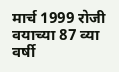मार्च 1999 रोजी वयाच्या 87 व्या वर्षी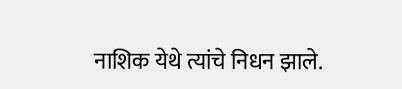नाशिक येथे त्यांचे निधन झाले.